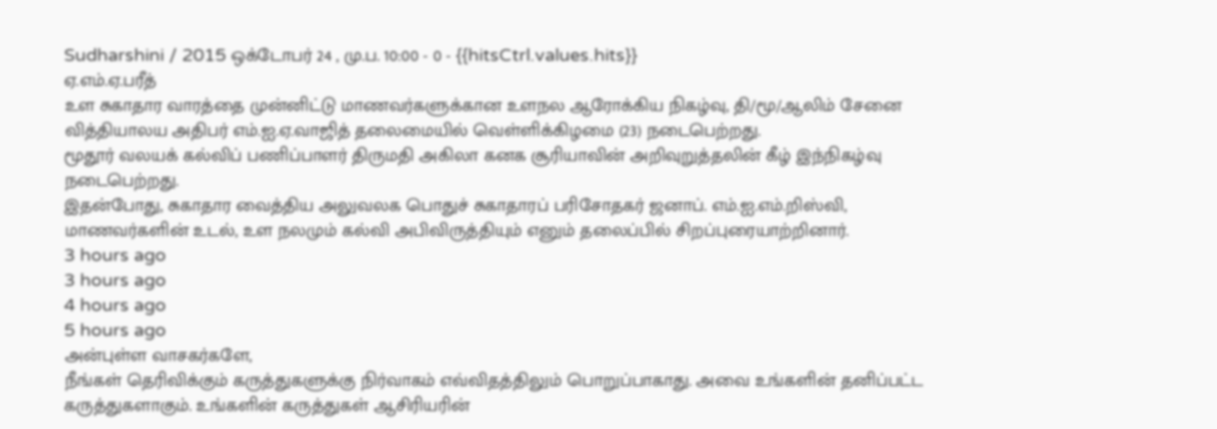Sudharshini / 2015 ஒக்டோபர் 24 , மு.ப. 10:00 - 0 - {{hitsCtrl.values.hits}}
ஏ.எம்.ஏ.பரீத்
உள சுகாதார வாரத்தை முன்னிட்டு மாணவர்களுக்கான உளநல ஆரோக்கிய நிகழ்வு, தி/மூ/ஆலிம் சேனை வித்தியாலய அதிபர் எம்.ஐ.ஏ.வாஜித் தலைமையில் வெள்ளிக்கிழமை (23) நடைபெற்றது.
மூதூர் வலயக் கல்விப் பணிப்பாளர் திருமதி அகிலா கனக சூரியாவின் அறிவுறுத்தலின் கீழ் இந்நிகழ்வு நடைபெற்றது.
இதன்போது, சுகாதார வைத்திய அலுவலக பொதுச் சுகாதாரப் பரிசோதகர் ஜனாப். எம்.ஐ.எம்.றிஸ்வி, மாணவர்களின் உடல், உள நலமும் கல்வி அபிவிருத்தியும் எனும் தலைப்பில் சிறப்புரையாற்றினார்.
3 hours ago
3 hours ago
4 hours ago
5 hours ago
அன்புள்ள வாசகர்களே,
நீங்கள் தெரிவிக்கும் கருத்துகளுக்கு நிர்வாகம் எவ்விதத்திலும் பொறுப்பாகாது. அவை உங்களின் தனிப்பட்ட கருத்துகளாகும். உங்களின் கருத்துகள் ஆசிரியரின்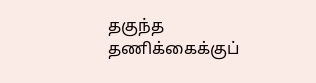தகுந்த தணிக்கைக்குப்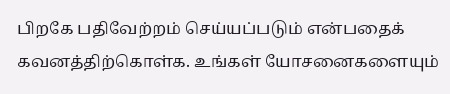பிறகே பதிவேற்றம் செய்யப்படும் என்பதைக் கவனத்திற்கொள்க. உங்கள் யோசனைகளையும்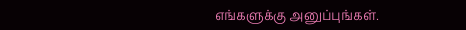எங்களுக்கு அனுப்புங்கள்.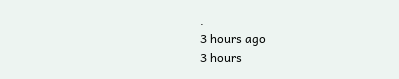.
3 hours ago
3 hours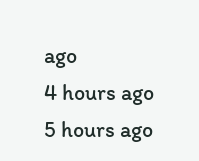ago
4 hours ago
5 hours ago